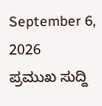September 6, 2026
ಪ್ರಮುಖ ಸುದ್ದಿ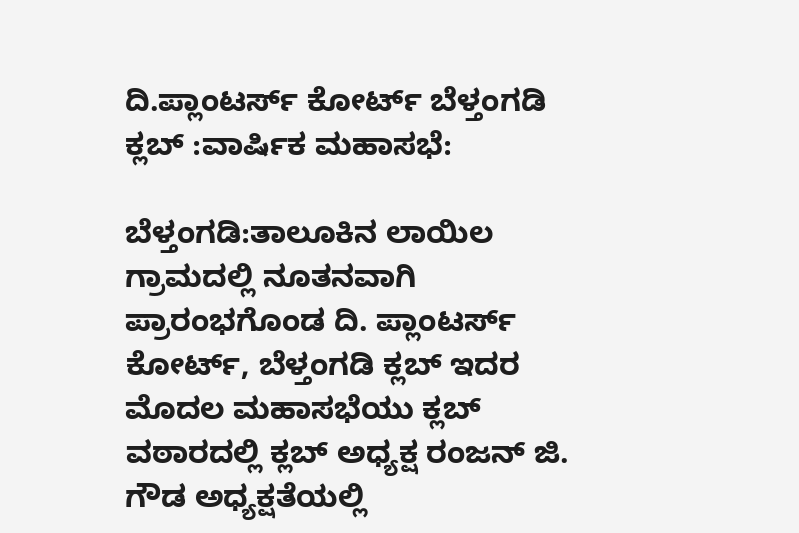ದಿ.ಪ್ಲಾಂಟರ್ಸ್ ಕೋರ್ಟ್ ಬೆಳ್ತಂಗಡಿ ಕ್ಲಬ್ :ವಾರ್ಷಿಕ ಮಹಾಸಭೆ:

ಬೆಳ್ತಂಗಡಿ:ತಾಲೂಕಿನ ಲಾಯಿಲ ಗ್ರಾಮದಲ್ಲಿ ನೂತನವಾಗಿ ಪ್ರಾರಂಭಗೊಂಡ ದಿ. ಪ್ಲಾಂಟರ್ಸ್ ಕೋರ್ಟ್, ಬೆಳ್ತಂಗಡಿ ಕ್ಲಬ್ ಇದರ ಮೊದಲ ಮಹಾಸಭೆಯು ಕ್ಲಬ್ ವಠಾರದಲ್ಲಿ ಕ್ಲಬ್ ಅಧ್ಯಕ್ಷ ರಂಜನ್ ಜಿ. ಗೌಡ ಅಧ್ಯಕ್ಷತೆಯಲ್ಲಿ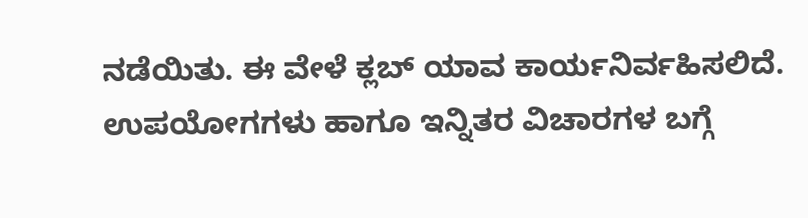ನಡೆಯಿತು. ಈ ವೇಳೆ ಕ್ಲಬ್ ಯಾವ ಕಾರ್ಯನಿರ್ವಹಿಸಲಿದೆ. ಉಪಯೋಗಗಳು ಹಾಗೂ ಇನ್ನಿತರ ವಿಚಾರಗಳ ಬಗ್ಗೆ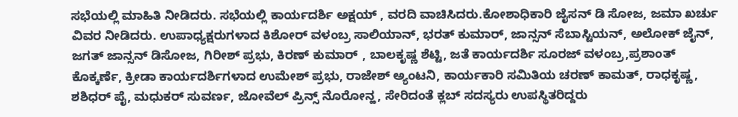ಸಭೆಯಲ್ಲಿ ಮಾಹಿತಿ ನೀಡಿದರು. ಸಭೆಯಲ್ಲಿ ಕಾರ್ಯದರ್ಶಿ ಅಕ್ಷಯ್ , ವರದಿ ವಾಚಿಸಿದರು.ಕೋಶಾಧಿಕಾರಿ ಜೈಸನ್ ಡಿ ಸೋಜ, ಜಮಾ ಖರ್ಚು ವಿವರ ನೀಡಿದರು. ಉಪಾಧ್ಯಕ್ಷರುಗಳಾದ ಕಿಶೋರ್ ವಳಂಬ್ರ ಸಾಲಿಯಾನ್, ಭರತ್ ಕುಮಾರ್, ಜಾನ್ಸನ್ ಸೆಬಾಸ್ಟಿಯನ್, ಅಲೋಕ್ ಜೈನ್, ಜಗತ್ ಜಾನ್ಸನ್ ಡಿಸೋಜ, ಗಿರೀಶ್ ಪ್ರಭು, ಕಿರಣ್ ಕುಮಾರ್ , ಬಾಲಕೃಷ್ಣ ಶೆಟ್ಟಿ, ಜತೆ ಕಾರ್ಯದರ್ಶಿ ಸೂರಜ್ ವಳಂಬ್ರ,ಪ್ರಶಾಂತ್ ಕೊಕ್ಕರ್ಣೆ, ಕ್ರೀಡಾ ಕಾರ್ಯದರ್ಶಿಗಳಾದ ಉಮೇಶ್ ಪ್ರಭು, ರಾಜೇಶ್ ಅ್ಯಂಟನಿ, ಕಾರ್ಯಕಾರಿ ಸಮಿತಿಯ ಚರಣ್ ಕಾಮತ್, ರಾಧಕೃಷ್ಣ, ಶಶಿಧರ್ ಪೈ, ಮಧುಕರ್ ಸುವರ್ಣ, ಜೋವೆಲ್ ಪ್ರಿನ್ಸ್ ನೊರೋನ್ಹ, ಸೇರಿದಂತೆ ಕ್ಲಬ್ ಸದಸ್ಯರು ಉಪಸ್ಥಿತರಿದ್ದರು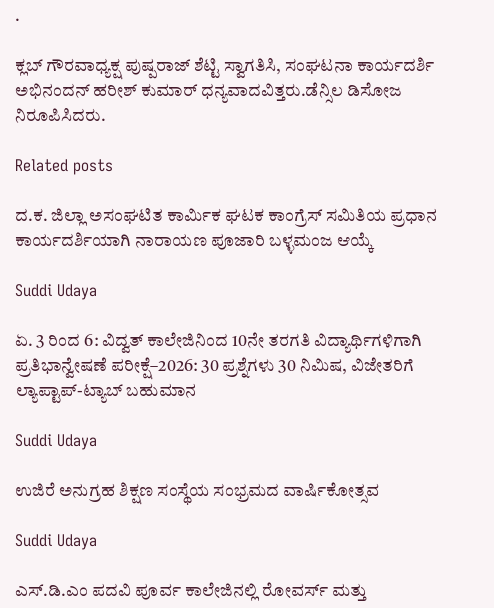.

ಕ್ಲಬ್ ಗೌರವಾಧ್ಯಕ್ಷ ಪುಷ್ಪರಾಜ್ ಶೆಟ್ಟಿ ಸ್ವಾಗತಿಸಿ, ಸಂಘಟನಾ ಕಾರ್ಯದರ್ಶಿ ಅಭಿನಂದನ್ ಹರೀಶ್ ಕುಮಾರ್ ಧನ್ಯವಾದವಿತ್ತರು.ಡೆನ್ಸಿಲ ಡಿಸೋಜ ನಿರೂಪಿಸಿದರು.

Related posts

ದ.ಕ. ಜಿಲ್ಲಾ ಅಸಂಘಟಿತ ಕಾರ್ಮಿಕ ಘಟಕ ಕಾಂಗ್ರೆಸ್ ಸಮಿತಿಯ ಪ್ರಧಾನ ಕಾರ್ಯದರ್ಶಿಯಾಗಿ ನಾರಾಯಣ ಪೂಜಾರಿ ಬಳ್ಳಮಂಜ ಆಯ್ಕೆ

Suddi Udaya

ಏ. 3 ರಿಂದ 6: ವಿದ್ವತ್ ಕಾಲೇಜಿನಿಂದ 10ನೇ ತರಗತಿ ವಿದ್ಯಾರ್ಥಿಗಳಿಗಾಗಿ ಪ್ರತಿಭಾನ್ವೇಷಣೆ ಪರೀಕ್ಷೆ–2026: 30 ಪ್ರಶ್ನೆಗಳು 30 ನಿಮಿಷ, ವಿಜೇತರಿಗೆ ಲ್ಯಾಪ್ಟಾಪ್-ಟ್ಯಾಬ್ ಬಹುಮಾನ

Suddi Udaya

ಉಜಿರೆ ಅನುಗ್ರಹ ಶಿಕ್ಷಣ ಸಂಸ್ಥೆಯ ಸಂಭ್ರಮದ ವಾರ್ಷಿಕೋತ್ಸವ

Suddi Udaya

ಎಸ್.ಡಿ.ಎಂ ಪದವಿ ಪೂರ್ವ ಕಾಲೇಜಿನಲ್ಲಿ ರೋವರ್ಸ್‌ ಮತ್ತು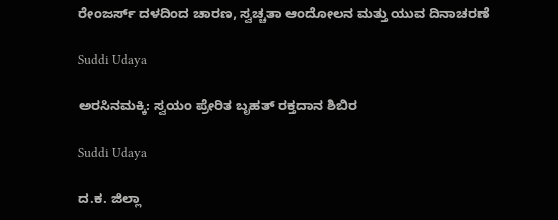ರೇಂಜರ್ಸ್‌ ದಳದಿಂದ ಚಾರಣ, ಸ್ವಚ್ಚತಾ ಆಂದೋಲನ ಮತ್ತು ಯುವ ದಿನಾಚರಣೆ

Suddi Udaya

ಅರಸಿನಮಕ್ಕಿ: ಸ್ವಯಂ ಪ್ರೇರಿತ ಬೃಹತ್ ರಕ್ತದಾನ ಶಿಬಿರ

Suddi Udaya

ದ.ಕ. ಜಿಲ್ಲಾ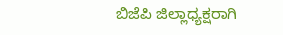ಬಿಜೆಪಿ ಜಿಲ್ಲಾಧ್ಯಕ್ಷರಾಗಿ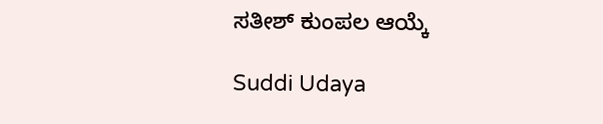ಸತೀಶ್ ಕುಂಪಲ ಆಯ್ಕೆ

Suddi Udaya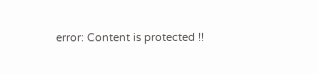error: Content is protected !!